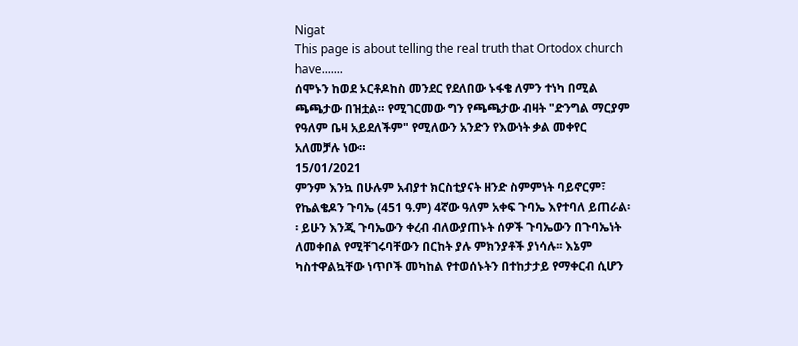Nigat
This page is about telling the real truth that Ortodox church have.......
ሰሞኑን ከወደ ኦርቶዶከስ መንደር የደለበው ኑፋቄ ለምን ተነካ በሚል ጫጫታው በዝቷል። የሚገርመው ግን የጫጫታው ብዛት "ድንግል ማርያም የዓለም ቤዛ አይደለችም" የሚለውን አንድን የእውነት ቃል መቀየር አለመቻሉ ነው።
15/01/2021
ምንም እንኳ በሁሉም አብያተ ክርስቲያናት ዘንድ ስምምነት ባይኖርም፣ የኬልቄዶን ጉባኤ (451 ዓ.ም) 4ኛው ዓለም አቀፍ ጉባኤ እየተባለ ይጠራል፡፡ ይሁን እንጂ ጉባኤውን ቀረብ ብለውያጠኑት ሰዎች ጉባኤውን በጉባኤነት ለመቀበል የሚቸገሩባቸውን በርከት ያሉ ምክንያቶች ያነሳሉ፡፡ እኔም ካስተዋልኳቸው ነጥቦች መካከል የተወሰኑትን በተከታታይ የማቀርብ ሲሆን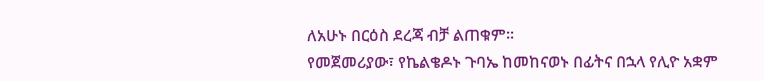ለአሁኑ በርዕስ ደረጃ ብቻ ልጠቁም፡፡
የመጀመሪያው፣ የኬልቄዶኑ ጉባኤ ከመከናወኑ በፊትና በኋላ የሊዮ አቋም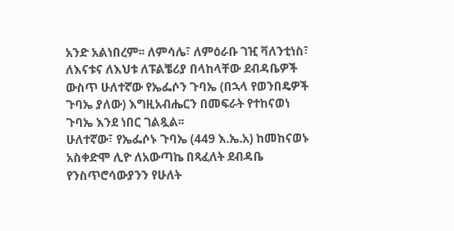አንድ አልነበረም፡፡ ለምሳሌ፣ ለምዕራቡ ገዢ ቫለንቲነስ፣ ለእናቱና ለእህቱ ለፑልቼሪያ በላከላቸው ደብዳቤዎች ውስጥ ሁለተኛው የኤፌሶን ጉባኤ (በኋላ የወንበዴዎች ጉባኤ ያለው) እግዚአብሔርን በመፍራት የተከናወነ ጉባኤ እንደ ነበር ገልጿል፡፡
ሁለተኛው፣ የኤፌሶኑ ጉባኤ (449 እ.ኤ.አ) ከመከናወኑ አስቀድሞ ሊዮ ለአውጣኬ በጻፈለት ደብዳቤ የንስጥሮሳውያንን የሁለት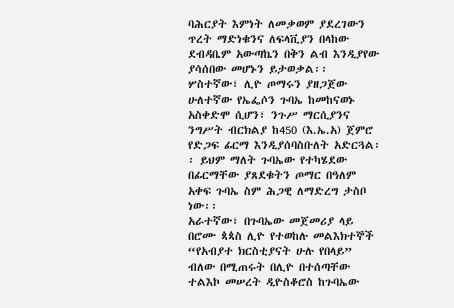ባሕርያት እምነት ለመቃወም ያደረገውን ጥረት ማድነቁንና ለፍላቪያን በላከው ደብዳቤም አውጣኬን በቅን ልብ እንዲያየው ያሳሰበው መሆኑን ይታወቃል፡፡
ሦስተኛው፣ ሊዮ ጦማሩን ያዘጋጀው ሁለተኛው የኤፌሶን ጉባኤ ከመከናወኑ አስቀድሞ ሲሆን፣ ንጉሥ ማርሲያንና ንግሥት ብርክልያ ከ450 (እ.ኤ.አ) ጀምሮ የድጋፍ ፊርማ እንዲያሰባስቡለት አድርጓል፡፡ ይህም ማለት ጉባኤው የተካሄደው በፊርማቸው ያጸደቁትን ጦማር በዓለም አቀፍ ጉባኤ ስም ሕጋዊ ለማድረግ ታስቦ ነው፡፡
አራተኛው፣ በጉባኤው መጀመሪያ ላይ በሮሙ ጳጳስ ሊዮ የተወከሉ መልእክተኞች “የአብያተ ክርስቲያናት ሁሉ የበላይ” ብለው በሚጠሩት በሊዮ በተሰጣቸው ተልእኮ መሠረት ዲዮስቆሮስ ከጉባኤው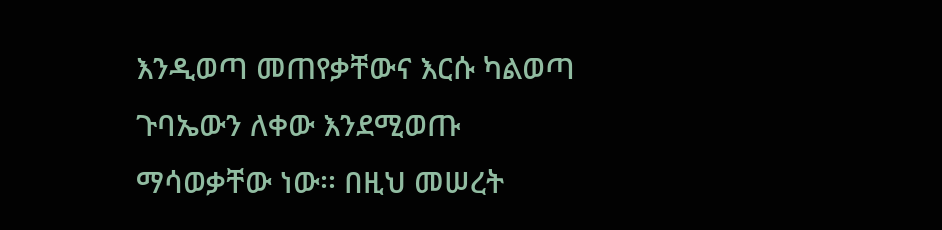እንዲወጣ መጠየቃቸውና እርሱ ካልወጣ ጉባኤውን ለቀው እንደሚወጡ ማሳወቃቸው ነው፡፡ በዚህ መሠረት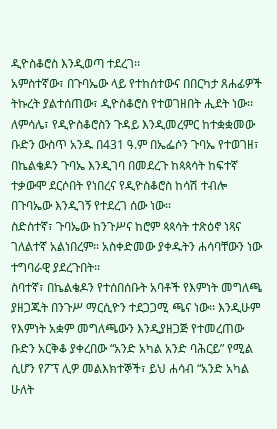ዲዮስቆሮስ እንዲወጣ ተደረገ፡፡
አምስተኛው፣ በጉባኤው ላይ የተከሰተውና በበርካታ ጸሐፊዎች ትኩረት ያልተሰጠው፣ ዲዮስቆሮስ የተወገዘበት ሒደት ነው፡፡ ለምሳሌ፣ የዲዮስቆሮስን ጉዳይ እንዲመረምር ከተቋቋመው ቡድን ውስጥ አንዱ በ431 ዓ.ም በኤፌሶን ጉባኤ የተወገዘ፣ በኬልቄዶን ጉባኤ እንዲገባ በመደረጉ ከጳጳሳት ከፍተኛ ተቃውሞ ደርሶበት የነበረና የዲዮስቆሮስ ከሳሽ ተብሎ በጉባኤው እንዲገኝ የተደረገ ሰው ነው፡፡
ስድስተኛ፣ ጉባኤው ከንጉሥና ከሮም ጳጳሳት ተጽዕኖ ነጻና ገለልተኛ አልነበረም፡፡ አስቀድመው ያቀዱትን ሐሳባቸውን ነው ተግባራዊ ያደረጉበት፡፡
ስባተኛ፣ በኬልቄዶን የተሰበሰቡት አባቶች የእምነት መግለጫ ያዘጋጁት በንጉሥ ማርሲዮን ተደጋጋሚ ጫና ነው፡፡ እንዲሁም የእምነት አቋም መግለጫውን እንዲያዘጋጅ የተመረጠው ቡድን አርቅቆ ያቀረበው “አንድ አካል አንድ ባሕርይ” የሚል ሲሆን የፖፕ ሊዎ መልእክተኞች፣ ይህ ሐሳብ “አንድ አካል ሁለት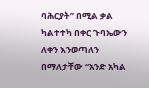ባሕርያት” በሚል ቃል ካልተተካ በቀር ጉባኤውን ለቀን እንወጣለን በማለታቸው “አንድ አካል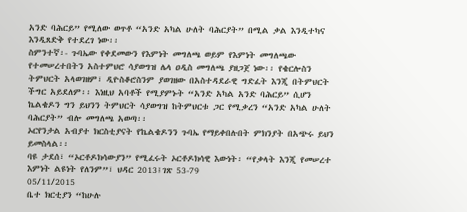አንድ ባሕርይ” የሚለው ወጥቶ “አንድ አካል ሁለት ባሕርያት” በሚል ቃል እንዲተካና እንዲጸድቅ የተደረገ ነው፡፡
ስምንተኛ፡- ጉባኤው የቀደመውን የእምነት መግለጫ ወይም የእምነት መግለጫው የተመሠረተበትን አስተምህሮ ሳያወግዝ ሌላ ዐዲስ መግለጫ ያዘጋጀ ነው፡፡ የቄርሎስን ትምህርት አላወገዘም፣ ዲዮስቆሮስንም ያወገዘው በአስተዳደራዊ ግድፈት እንጂ በትምህርት ችግር አይደለም፡፡ እነዚህ አባቶች የሚያምኑት “አንድ አካል አንድ ባሕርይ” ሲሆን ኬልቄዶን ግን ይህንን ትምህርት ሳያወግዝ ከትምህርቱ ጋር የሚቃረን “አንድ አካል ሁለት ባሕርያት” ብሎ መግለጫ አወጣ፡፡
ኦርየንታል አብያተ ክርስቲያናት የኬልቄዶንን ጉባኤ የማይቀበሉበት ምክንያት በአጭሩ ይህን ይመስላል፡፡
ባዩ ታደሰ፣ “ኦርቶዶክሳውያን” የሚፈሩት ኦርቶዶክሳዊ እውነት፡ “የቃላት እንጂ የመሠረተ እምነት ልዩነት የለንም”፣ ህዳር 2013፤ገጽ 53-79
05/11/2015
ቤተ ክርቲያን “ከሁሉ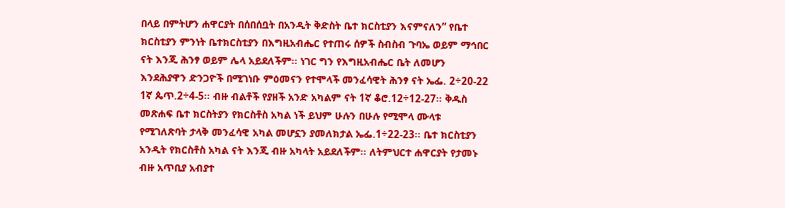በላይ በምትሆን ሐዋርያት በሰበሰቧት በአንዲት ቅድስት ቤተ ክርስቲያን እናምናለን” የቤተ ክርስቲያን ምንነት ቤተክርስቲያን በእግዚአብሔር የተጠሩ ሰዎች ስብስብ ጉባኤ ወይም ማኅበር ናት እንጂ ሕንፃ ወይም ሌላ አይደለችም፡፡ ነገር ግን የእግዚአብሔር ቤት ለመሆን እንደሕያዋን ድንጋዮች በሚገነቡ ምዕመናን የተሞላች መንፈሳዊት ሕንፃ ናት ኤፌ. 2÷20-22 1ኛ ጴጥ.2÷4-5፡፡ ብዙ ብልቶች የያዘች አንድ አካልም ናት 1ኛ ቆሮ.12÷12-27፡፡ ቅዱስ መጽሐፍ ቤተ ክርስትያን የክርስቶስ አካል ነች ይህም ሁሉን በሁሉ የሚሞላ ሙላቱ የሚገለጽባት ታላቅ መንፈሳዊ አካል መሆኗን ያመለክታል ኤፌ.1÷22-23፡፡ ቤተ ክርስቲያን አንዲት የክርስቶስ አካል ናት እንጂ ብዙ አካላት አይደለችም፡፡ ለትምህርተ ሐዋርያት የታመኑ ብዙ አጥቢያ አብያተ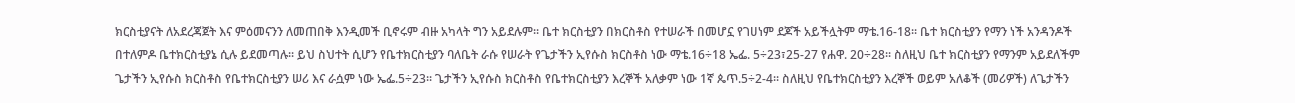ክርስቲያናት ለአደረጃጀት እና ምዕመናንን ለመጠበቅ እንዲመች ቢኖሩም ብዙ አካላት ግን አይደሉም፡፡ ቤተ ክርስቲያን በክርስቶስ የተሠራች በመሆኗ የገሀነም ደጆች አይችሏትም ማቴ.16-18፡፡ ቤተ ክርስቲያን የማን ነች አንዳንዶች በተለምዶ ቤተክርስቲያኔ ሲሉ ይደመጣሉ፡፡ ይህ ስህተት ሲሆን የቤተክርስቲያን ባለቤት ራሱ የሠራት የጌታችን ኢየሱስ ክርስቶስ ነው ማቴ.16÷18 ኤፌ. 5÷23፣25-27 የሐዋ. 20÷28፡፡ ስለዚህ ቤተ ክርስቲያን የማንም አይደለችም ጌታችን ኢየሱስ ክርስቶስ የቤተክርስቲያን ሠሪ እና ራሷም ነው ኤፌ.5÷23፡፡ ጌታችን ኢየሱስ ክርስቶስ የቤተክርስቲያን እረኞች አለቃም ነው 1ኛ ጴጥ.5÷2-4፡፡ ስለዚህ የቤተክርስቲያን እረኞች ወይም አለቆች (መሪዎች) ለጌታችን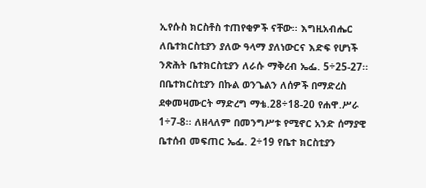ኢየሱስ ክርስቶስ ተጠየቂዎች ናቸው፡፡ እግዚአብሔር ለቤተክርስቲያን ያለው ዓላማ ያለነውርና እድፍ የሆነች ንጽሕት ቤተክርስቲያን ለራሱ ማቅረብ ኤፌ. 5÷25-27፡፡ በቤተክርስቲያን በኩል ወንጌልን ለሰዎች በማድረስ ደቀመዛሙርት ማድረግ ማቴ.28÷18-20 የሐዋ.ሥራ 1÷7-8፡፡ ለዘላለም በመንግሥቱ የሚኖር አንድ ሰማያዊ ቤተሰብ መፍጠር ኤፌ. 2÷19 የቤተ ክርስቲያን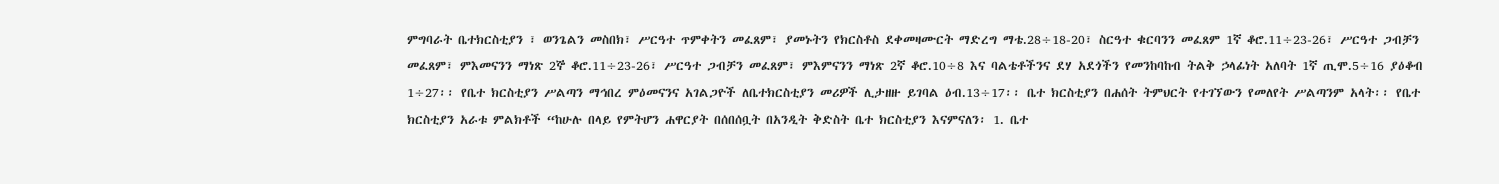ምግባራት ቤተክርስቲያን ፣ ወንጌልን መስበክ፣ ሥርዓተ ጥምቀትን መፈጸም፣ ያመኑትን የክርስቶስ ደቀመዛሙርት ማድረግ ማቴ.28÷18-20፣ ስርዓተ ቁርባንን መፈጸም 1ኛ ቆሮ.11÷23-26፣ ሥርዓተ ጋብቻን መፈጸም፣ ምእመናንን ማነጽ 2ኞ ቆሮ.11÷23-26፣ ሥርዓተ ጋብቻን መፈጸም፣ ምእምናንን ማነጽ 2ኛ ቆሮ.10÷8 እና ባልቴቶችንና ደሃ አደጎችን የመንከባከብ ትልቅ ኃላፊነት አለባት 1ኛ ጢሞ.5÷16 ያዕቆብ 1÷27፡፡ የቤተ ክርስቲያን ሥልጣን ማኅበረ ምዕመናንና አገልጋዮች ለቤተክርስቲያን መሪዎች ሊታዘዙ ይገባል ዕብ.13÷17፡፡ ቤተ ክርስቲያን በሐሰት ትምህርት የተገኘውን የመለየት ሥልጣንም አላት፡፡ የቤተ ክርስቲያን አራቱ ምልክቶች “ከሁሉ በላይ የምትሆን ሐዋርያት በሰበሰቧት በአንዲት ቅድስት ቤተ ክርስቲያን እናምናለን፡ 1. ቤተ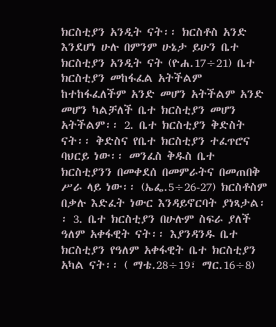ክርስቲያን አንዲት ናት፡፡ ክርስቶስ አንድ እንደሆነ ሁሉ በምንም ሁኔታ ይሁን ቤተ ክርስቲያን አንዲት ናት (ዮሐ.17÷21) ቤተ ክርስቲያን መከፋፈል አትችልም ከተከፋፈለችም አንድ መሆን አትችልም አንድ መሆን ካልቻለች ቤተ ክርስቲያን መሆን አትችልም፡፡ 2. ቤተ ክርስቲያን ቅድስት ናት፡፡ ቅድስና የቤተ ክርስቲያን ተፈጥሮና ባህርይ ነው፡፡ መንፈስ ቅዱስ ቤተ ክርስቲያንን በመቀደሰ በመምራትና በመጠበቅ ሥራ ላይ ነው፡፡ (ኤፌ.5÷26-27) ክርስቶስም በቃሉ እድፈት ነውር እንዳይኖርባት ያነጻታል፡፡ 3. ቤተ ክርስቲያን በሁሉም ስፍራ ያለች ዓለም አቀፋዊት ናት፡፡ እያንዳንዱ ቤተ ክርስቲያን የዓለም አቀፋዊት ቤተ ክርስቲያን አካል ናት፡፡ ( ማቴ.28÷19፣ ማር.16÷8)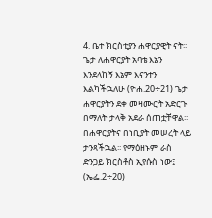4. ቤተ ክርስቲያን ሐዋርያዊት ናት፡፡ ጌታ ለሐዋርያት አባቴ እኔን እንደላከኝ እኔም እናንተን እልካችኋለሁ (ዮሐ.20÷21) ጌታ ሐዋርያትን ደቀ መዛሙርት አድርጉ በማለት ታላቅ አደራ ሰጠቷቸዋል፡፡ በሐዋርያትና በነቢያት መሠረት ላይ ታንጻችኋል፡፡ የማዕዘኑም ራስ ድንጋይ ክርስቶስ ኢየሱስ ነው፤ (ኤፌ.2÷20)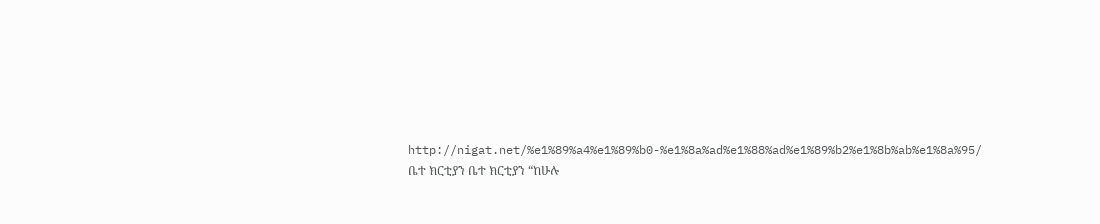http://nigat.net/%e1%89%a4%e1%89%b0-%e1%8a%ad%e1%88%ad%e1%89%b2%e1%8b%ab%e1%8a%95/
ቤተ ክርቲያን ቤተ ክርቲያን “ከሁሉ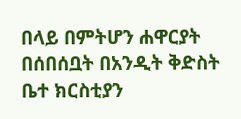በላይ በምትሆን ሐዋርያት በሰበሰቧት በአንዲት ቅድስት ቤተ ክርስቲያን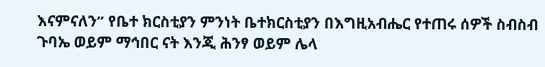እናምናለን” የቤተ ክርስቲያን ምንነት ቤተክርስቲያን በእግዚአብሔር የተጠሩ ሰዎች ስብስብ ጉባኤ ወይም ማኅበር ናት እንጂ ሕንፃ ወይም ሌላ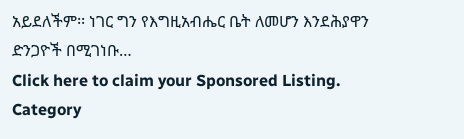አይደለችም፡፡ ነገር ግን የእግዚአብሔር ቤት ለመሆን እንደሕያዋን ድንጋዮች በሚገነቡ…
Click here to claim your Sponsored Listing.
Category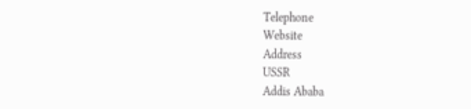Telephone
Website
Address
USSR
Addis Ababa